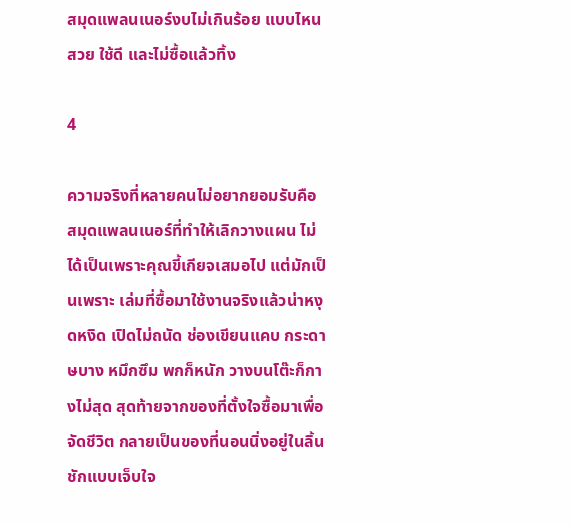สมุดแพลนเนอร์งบไม่เกินร้อย แบบไหนสวย ใช้ดี และไม่ซื้อแล้วทิ้ง

4

ความจริงที่หลายคนไม่อยากยอมรับคือ สมุดแพลนเนอร์ที่ทำให้เลิกวางแผน ไม่ได้เป็นเพราะคุณขี้เกียจเสมอไป แต่มักเป็นเพราะ เล่มที่ซื้อมาใช้งานจริงแล้วน่าหงุดหงิด เปิดไม่ถนัด ช่องเขียนแคบ กระดาษบาง หมึกซึม พกก็หนัก วางบนโต๊ะก็กางไม่สุด สุดท้ายจากของที่ตั้งใจซื้อมาเพื่อจัดชีวิต กลายเป็นของที่นอนนิ่งอยู่ในลิ้นชักแบบเจ็บใจ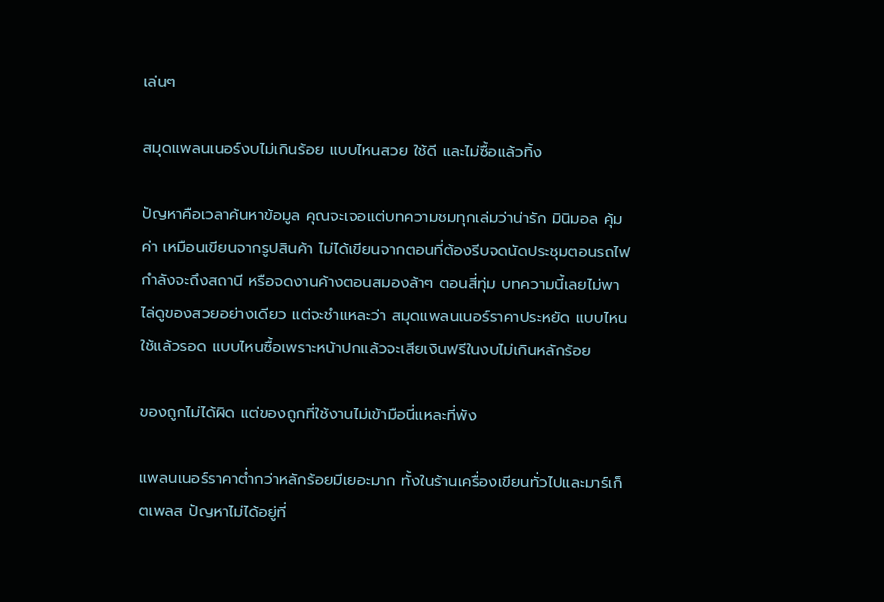เล่นๆ

สมุดแพลนเนอร์งบไม่เกินร้อย แบบไหนสวย ใช้ดี และไม่ซื้อแล้วทิ้ง

ปัญหาคือเวลาค้นหาข้อมูล คุณจะเจอแต่บทความชมทุกเล่มว่าน่ารัก มินิมอล คุ้มค่า เหมือนเขียนจากรูปสินค้า ไม่ได้เขียนจากตอนที่ต้องรีบจดนัดประชุมตอนรถไฟกำลังจะถึงสถานี หรือจดงานค้างตอนสมองล้าๆ ตอนสี่ทุ่ม บทความนี้เลยไม่พาไล่ดูของสวยอย่างเดียว แต่จะชำแหละว่า สมุดแพลนเนอร์ราคาประหยัด แบบไหนใช้แล้วรอด แบบไหนซื้อเพราะหน้าปกแล้วจะเสียเงินฟรีในงบไม่เกินหลักร้อย

ของถูกไม่ได้ผิด แต่ของถูกที่ใช้งานไม่เข้ามือนี่แหละที่พัง

แพลนเนอร์ราคาต่ำกว่าหลักร้อยมีเยอะมาก ทั้งในร้านเครื่องเขียนทั่วไปและมาร์เก็ตเพลส ปัญหาไม่ได้อยู่ที่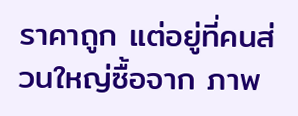ราคาถูก แต่อยู่ที่คนส่วนใหญ่ซื้อจาก ภาพ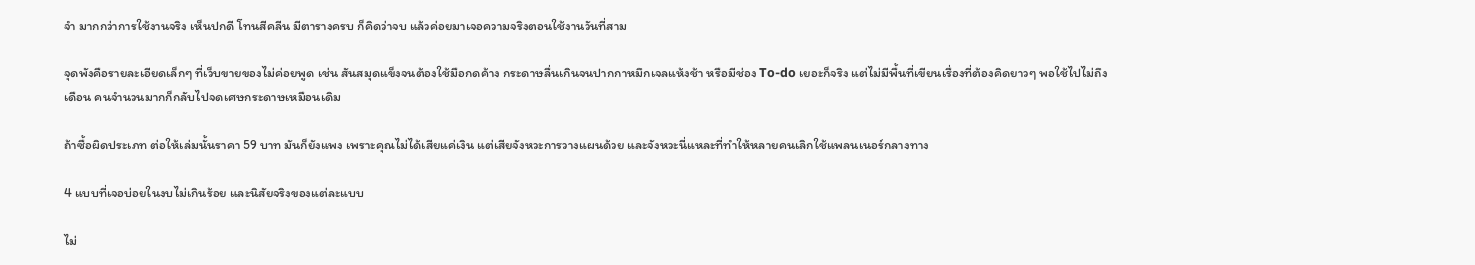จำ มากกว่าการใช้งานจริง เห็นปกดี โทนสีคลีน มีตารางครบ ก็คิดว่าจบ แล้วค่อยมาเจอความจริงตอนใช้งานวันที่สาม

จุดพังคือรายละเอียดเล็กๆ ที่เว็บขายของไม่ค่อยพูด เช่น สันสมุดแข็งจนต้องใช้มือกดค้าง กระดาษลื่นเกินจนปากกาหมึกเจลแห้งช้า หรือมีช่อง To-do เยอะก็จริง แต่ไม่มีพื้นที่เขียนเรื่องที่ต้องคิดยาวๆ พอใช้ไปไม่ถึงเดือน คนจำนวนมากก็กลับไปจดเศษกระดาษเหมือนเดิม

ถ้าซื้อผิดประเภท ต่อให้เล่มนั้นราคา 59 บาท มันก็ยังแพง เพราะคุณไม่ได้เสียแค่เงิน แต่เสียจังหวะการวางแผนด้วย และจังหวะนี่แหละที่ทำให้หลายคนเลิกใช้แพลนเนอร์กลางทาง

4 แบบที่เจอบ่อยในงบไม่เกินร้อย และนิสัยจริงของแต่ละแบบ

ไม่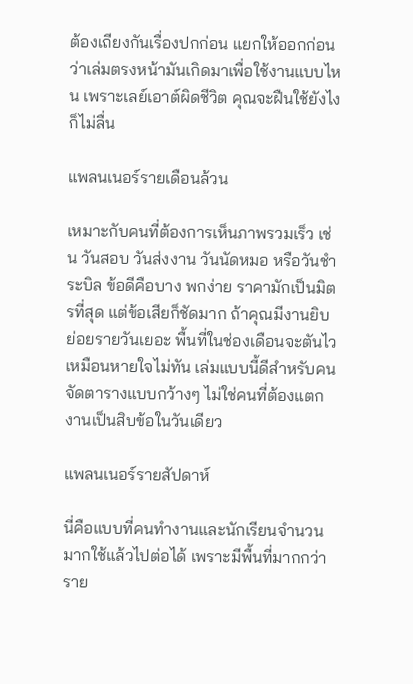ต้องเถียงกันเรื่องปกก่อน แยกให้ออกก่อนว่าเล่มตรงหน้ามันเกิดมาเพื่อใช้งานแบบไหน เพราะเลย์เอาต์ผิดชีวิต คุณจะฝืนใช้ยังไงก็ไม่ลื่น

แพลนเนอร์รายเดือนล้วน

เหมาะกับคนที่ต้องการเห็นภาพรวมเร็ว เช่น วันสอบ วันส่งงาน วันนัดหมอ หรือวันชำระบิล ข้อดีคือบาง พกง่าย ราคามักเป็นมิตรที่สุด แต่ข้อเสียก็ชัดมาก ถ้าคุณมีงานยิบย่อยรายวันเยอะ พื้นที่ในช่องเดือนจะตันไวเหมือนหายใจไม่ทัน เล่มแบบนี้ดีสำหรับคนจัดตารางแบบกว้างๆ ไม่ใช่คนที่ต้องแตกงานเป็นสิบข้อในวันเดียว

แพลนเนอร์รายสัปดาห์

นี่คือแบบที่คนทำงานและนักเรียนจำนวนมากใช้แล้วไปต่อได้ เพราะมีพื้นที่มากกว่าราย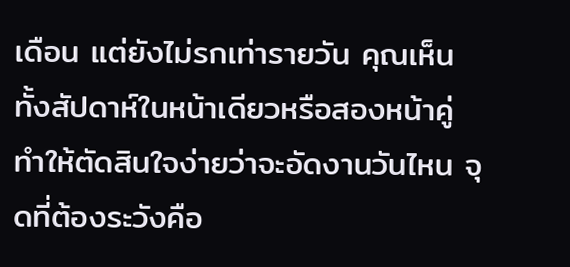เดือน แต่ยังไม่รกเท่ารายวัน คุณเห็นทั้งสัปดาห์ในหน้าเดียวหรือสองหน้าคู่ ทำให้ตัดสินใจง่ายว่าจะอัดงานวันไหน จุดที่ต้องระวังคือ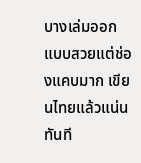บางเล่มออกแบบสวยแต่ช่องแคบมาก เขียนไทยแล้วแน่นทันที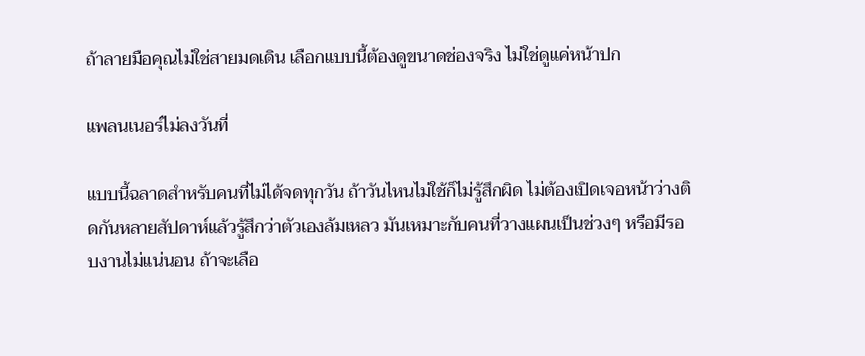ถ้าลายมือคุณไม่ใช่สายมดเดิน เลือกแบบนี้ต้องดูขนาดช่องจริง ไม่ใช่ดูแค่หน้าปก

แพลนเนอร์ไม่ลงวันที่

แบบนี้ฉลาดสำหรับคนที่ไม่ได้จดทุกวัน ถ้าวันไหนไม่ใช้ก็ไม่รู้สึกผิด ไม่ต้องเปิดเจอหน้าว่างติดกันหลายสัปดาห์แล้วรู้สึกว่าตัวเองล้มเหลว มันเหมาะกับคนที่วางแผนเป็นช่วงๆ หรือมีรอบงานไม่แน่นอน ถ้าจะเลือ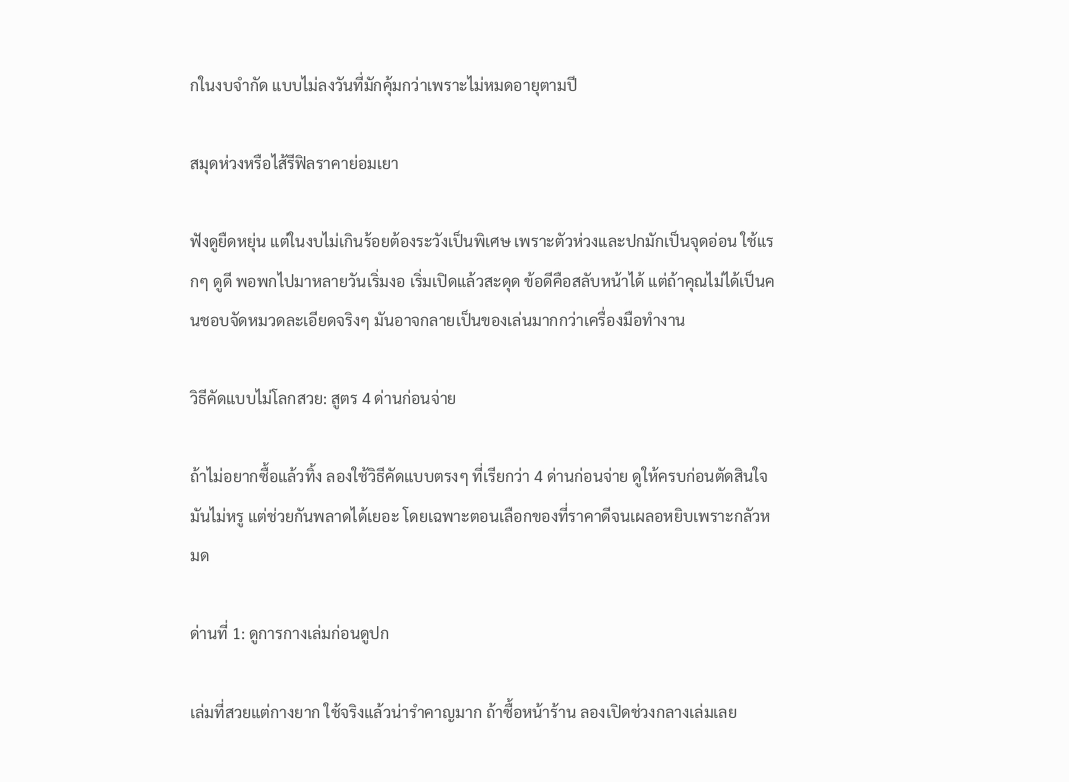กในงบจำกัด แบบไม่ลงวันที่มักคุ้มกว่าเพราะไม่หมดอายุตามปี

สมุดห่วงหรือไส้รีฟิลราคาย่อมเยา

ฟังดูยืดหยุ่น แต่ในงบไม่เกินร้อยต้องระวังเป็นพิเศษ เพราะตัวห่วงและปกมักเป็นจุดอ่อน ใช้แรกๆ ดูดี พอพกไปมาหลายวันเริ่มงอ เริ่มเปิดแล้วสะดุด ข้อดีคือสลับหน้าได้ แต่ถ้าคุณไม่ได้เป็นคนชอบจัดหมวดละเอียดจริงๆ มันอาจกลายเป็นของเล่นมากกว่าเครื่องมือทำงาน

วิธีคัดแบบไม่โลกสวย: สูตร 4 ด่านก่อนจ่าย

ถ้าไม่อยากซื้อแล้วทิ้ง ลองใช้วิธีคัดแบบตรงๆ ที่เรียกว่า 4 ด่านก่อนจ่าย ดูให้ครบก่อนตัดสินใจ มันไม่หรู แต่ช่วยกันพลาดได้เยอะ โดยเฉพาะตอนเลือกของที่ราคาดีจนเผลอหยิบเพราะกลัวหมด

ด่านที่ 1: ดูการกางเล่มก่อนดูปก

เล่มที่สวยแต่กางยาก ใช้จริงแล้วน่ารำคาญมาก ถ้าซื้อหน้าร้าน ลองเปิดช่วงกลางเล่มเลย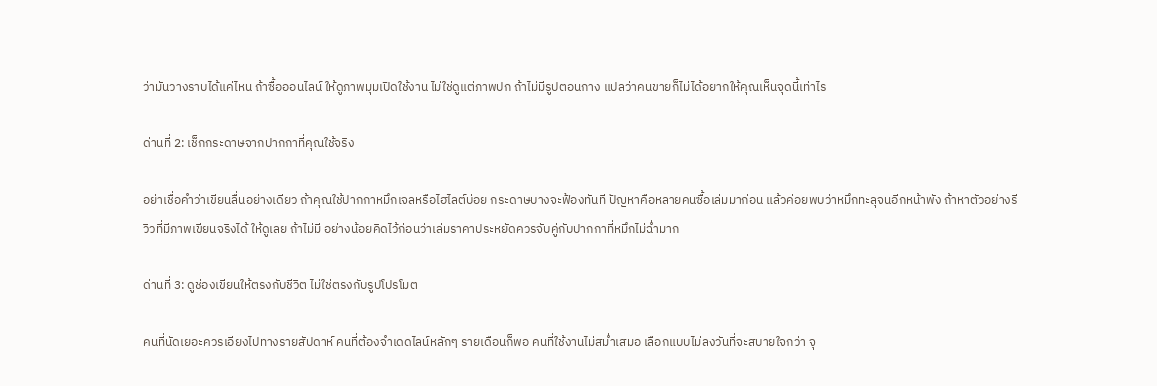ว่ามันวางราบได้แค่ไหน ถ้าซื้อออนไลน์ ให้ดูภาพมุมเปิดใช้งาน ไม่ใช่ดูแต่ภาพปก ถ้าไม่มีรูปตอนกาง แปลว่าคนขายก็ไม่ได้อยากให้คุณเห็นจุดนี้เท่าไร

ด่านที่ 2: เช็กกระดาษจากปากกาที่คุณใช้จริง

อย่าเชื่อคำว่าเขียนลื่นอย่างเดียว ถ้าคุณใช้ปากกาหมึกเจลหรือไฮไลต์บ่อย กระดาษบางจะฟ้องทันที ปัญหาคือหลายคนซื้อเล่มมาก่อน แล้วค่อยพบว่าหมึกทะลุจนอีกหน้าพัง ถ้าหาตัวอย่างรีวิวที่มีภาพเขียนจริงได้ ให้ดูเลย ถ้าไม่มี อย่างน้อยคิดไว้ก่อนว่าเล่มราคาประหยัดควรจับคู่กับปากกาที่หมึกไม่ฉ่ำมาก

ด่านที่ 3: ดูช่องเขียนให้ตรงกับชีวิต ไม่ใช่ตรงกับรูปโปรโมต

คนที่นัดเยอะควรเอียงไปทางรายสัปดาห์ คนที่ต้องจำเดดไลน์หลักๆ รายเดือนก็พอ คนที่ใช้งานไม่สม่ำเสมอ เลือกแบบไม่ลงวันที่จะสบายใจกว่า จุ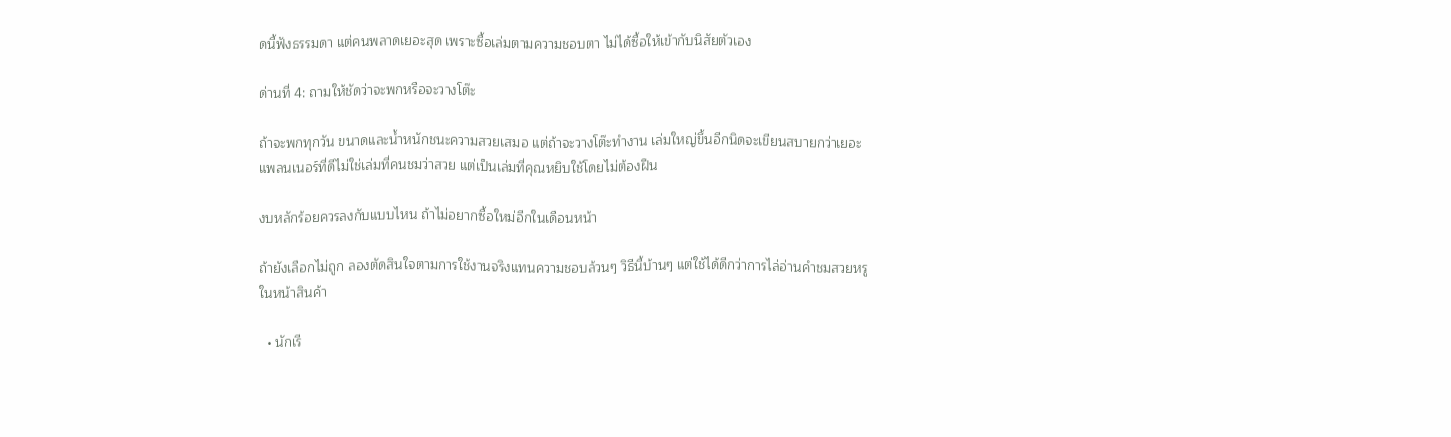ดนี้ฟังธรรมดา แต่คนพลาดเยอะสุด เพราะซื้อเล่มตามความชอบตา ไม่ได้ซื้อให้เข้ากับนิสัยตัวเอง

ด่านที่ 4: ถามให้ชัดว่าจะพกหรือจะวางโต๊ะ

ถ้าจะพกทุกวัน ขนาดและน้ำหนักชนะความสวยเสมอ แต่ถ้าจะวางโต๊ะทำงาน เล่มใหญ่ขึ้นอีกนิดจะเขียนสบายกว่าเยอะ แพลนเนอร์ที่ดีไม่ใช่เล่มที่คนชมว่าสวย แต่เป็นเล่มที่คุณหยิบใช้โดยไม่ต้องฝืน

งบหลักร้อยควรลงกับแบบไหน ถ้าไม่อยากซื้อใหม่อีกในเดือนหน้า

ถ้ายังเลือกไม่ถูก ลองตัดสินใจตามการใช้งานจริงแทนความชอบล้วนๆ วิธีนี้บ้านๆ แต่ใช้ได้ดีกว่าการไล่อ่านคำชมสวยหรูในหน้าสินค้า

  • นักเรี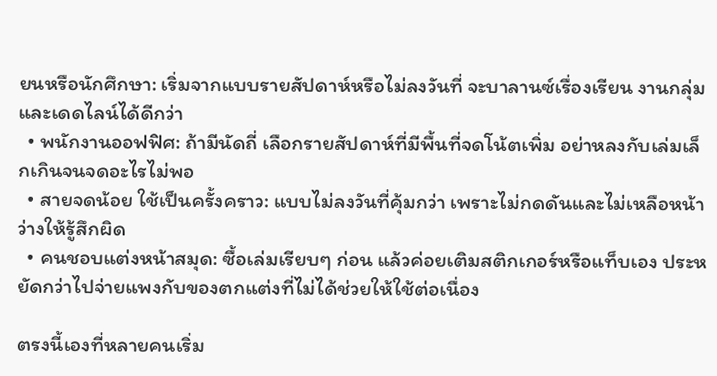ยนหรือนักศึกษา: เริ่มจากแบบรายสัปดาห์หรือไม่ลงวันที่ จะบาลานซ์เรื่องเรียน งานกลุ่ม และเดดไลน์ได้ดีกว่า
  • พนักงานออฟฟิศ: ถ้ามีนัดถี่ เลือกรายสัปดาห์ที่มีพื้นที่จดโน้ตเพิ่ม อย่าหลงกับเล่มเล็กเกินจนจดอะไรไม่พอ
  • สายจดน้อย ใช้เป็นครั้งคราว: แบบไม่ลงวันที่คุ้มกว่า เพราะไม่กดดันและไม่เหลือหน้าว่างให้รู้สึกผิด
  • คนชอบแต่งหน้าสมุด: ซื้อเล่มเรียบๆ ก่อน แล้วค่อยเติมสติกเกอร์หรือแท็บเอง ประหยัดกว่าไปจ่ายแพงกับของตกแต่งที่ไม่ได้ช่วยให้ใช้ต่อเนื่อง

ตรงนี้เองที่หลายคนเริ่ม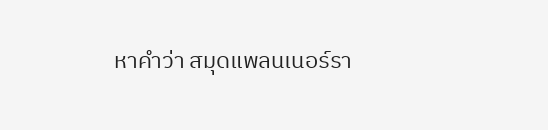หาคำว่า สมุดแพลนเนอร์รา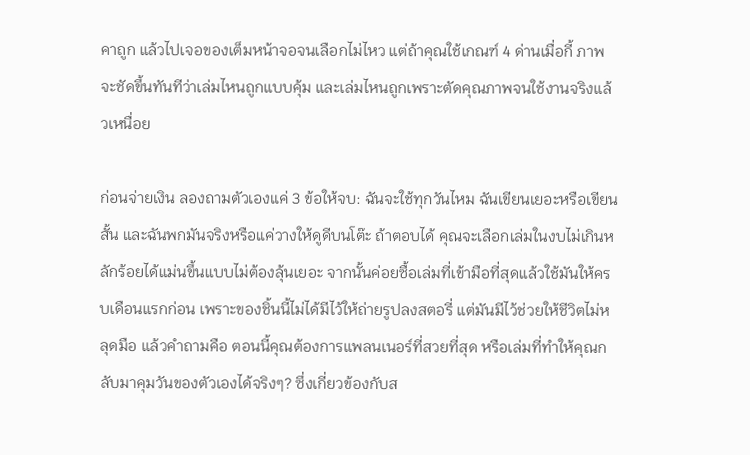คาถูก แล้วไปเจอของเต็มหน้าจอจนเลือกไม่ไหว แต่ถ้าคุณใช้เกณฑ์ 4 ด่านเมื่อกี้ ภาพจะชัดขึ้นทันทีว่าเล่มไหนถูกแบบคุ้ม และเล่มไหนถูกเพราะตัดคุณภาพจนใช้งานจริงแล้วเหนื่อย

ก่อนจ่ายเงิน ลองถามตัวเองแค่ 3 ข้อให้จบ: ฉันจะใช้ทุกวันไหม ฉันเขียนเยอะหรือเขียนสั้น และฉันพกมันจริงหรือแค่วางให้ดูดีบนโต๊ะ ถ้าตอบได้ คุณจะเลือกเล่มในงบไม่เกินหลักร้อยได้แม่นขึ้นแบบไม่ต้องลุ้นเยอะ จากนั้นค่อยซื้อเล่มที่เข้ามือที่สุดแล้วใช้มันให้ครบเดือนแรกก่อน เพราะของชิ้นนี้ไม่ได้มีไว้ให้ถ่ายรูปลงสตอรี่ แต่มันมีไว้ช่วยให้ชีวิตไม่หลุดมือ แล้วคำถามคือ ตอนนี้คุณต้องการแพลนเนอร์ที่สวยที่สุด หรือเล่มที่ทำให้คุณกลับมาคุมวันของตัวเองได้จริงๆ? ซึ่งเกี่ยวข้องกับส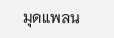มุดแพลน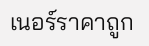เนอร์ราคาถูก